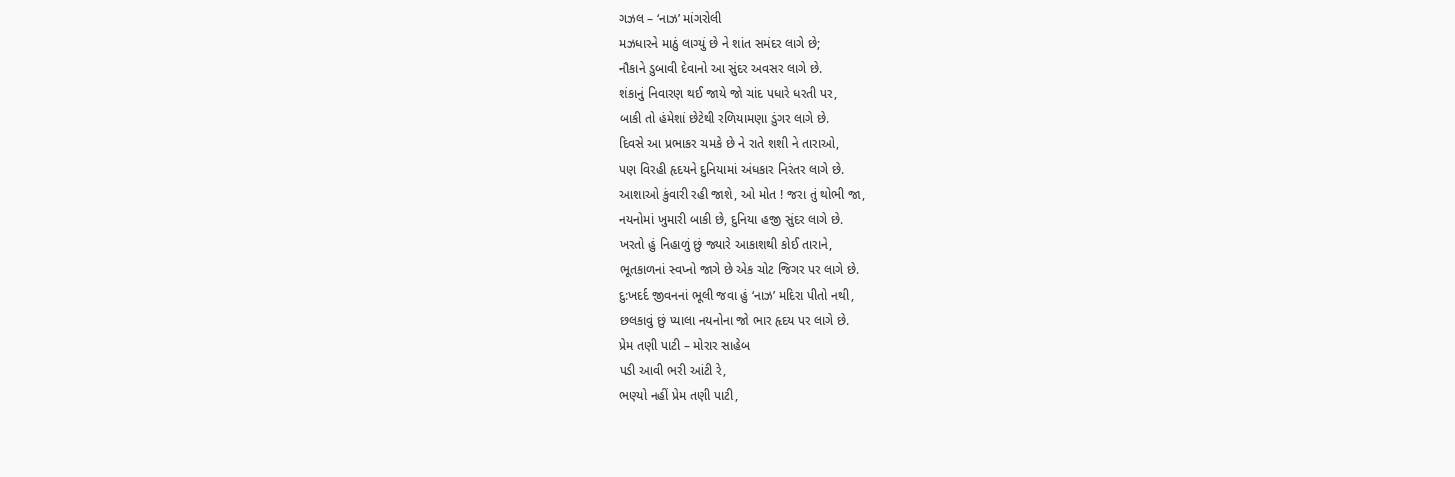ગઝલ – ‘નાઝ’ માંગરોલી
મઝધારને માઠું લાગ્યું છે ને શાંત સમંદર લાગે છે;
નૌકાને ડુબાવી દેવાનો આ સુંદર અવસર લાગે છે.
શંકાનું નિવારણ થઈ જાયે જો ચાંદ પધારે ધરતી પર,
બાકી તો હંમેશાં છેટેથી રળિયામણા ડુંગર લાગે છે.
દિવસે આ પ્રભાકર ચમકે છે ને રાતે શશી ને તારાઓ,
પણ વિરહી હૃદયને દુનિયામાં અંધકાર નિરંતર લાગે છે.
આશાઓ કુંવારી રહી જાશે, ઓ મોત ! જરા તું થોભી જા,
નયનોમાં ખુમારી બાકી છે, દુનિયા હજી સુંદર લાગે છે.
ખરતો હું નિહાળું છું જ્યારે આકાશથી કોઈ તારાને,
ભૂતકાળનાં સ્વપ્નો જાગે છે એક ચોટ જિગર પર લાગે છે.
દુ:ખદર્દ જીવનનાં ભૂલી જવા હું ‘નાઝ’ મદિરા પીતો નથી,
છલકાવું છું પ્યાલા નયનોના જો ભાર હૃદય પર લાગે છે.
પ્રેમ તણી પાટી – મોરાર સાહેબ
પડી આવી ભરી આંટી રે,
ભણ્યો નહીં પ્રેમ તણી પાટી,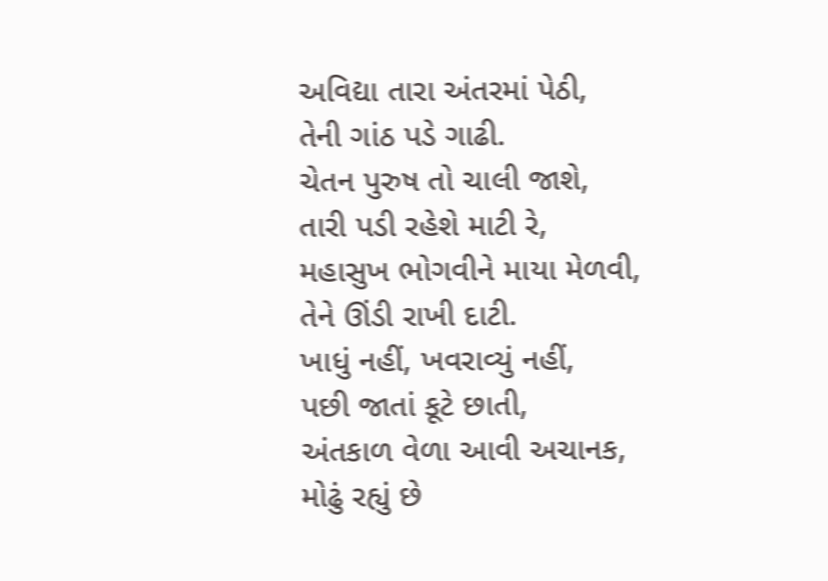અવિદ્યા તારા અંતરમાં પેઠી,
તેની ગાંઠ પડે ગાઢી.
ચેતન પુરુષ તો ચાલી જાશે,
તારી પડી રહેશે માટી રે,
મહાસુખ ભોગવીને માયા મેળવી,
તેને ઊંડી રાખી દાટી.
ખાધું નહીં, ખવરાવ્યું નહીં,
પછી જાતાં કૂટે છાતી,
અંતકાળ વેળા આવી અચાનક,
મોઢું રહ્યું છે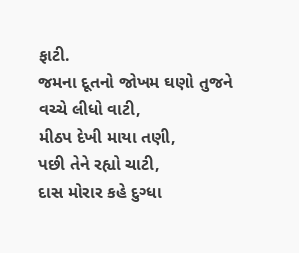ફાટી.
જમના દૂતનો જોખમ ઘણો તુજને
વચ્ચે લીધો વાટી,
મીઠપ દેખી માયા તણી,
પછી તેને રહ્યો ચાટી,
દાસ મોરાર કહે દુગ્ધા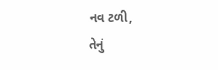નવ ટળી,
તેનું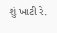શું ખાટી રે.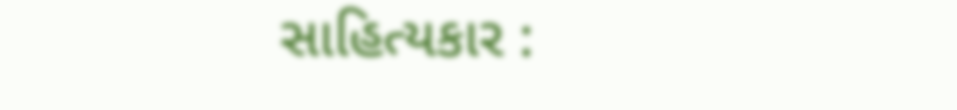સાહિત્યકાર :